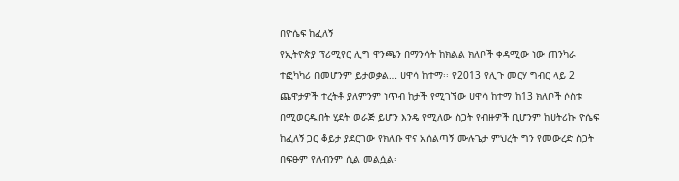በዮሴፍ ከፈለኝ
የኢትዮጵያ ፕሪሚየር ሊግ ዋንጫን በማንሳት ከክልል ክለቦች ቀዳሚው ነው ጠንካራ ተፎካካሪ በመሆንም ይታወቃል… ሀዋሳ ከተማ፡፡ የ2013 የሊጉ መርሃ ግብር ላይ 2 ጨዋታዎች ተረትቶ ያለምንም ነጥብ ከታች የሚገኘው ሀዋሳ ከተማ ከ13 ክለቦች ሶስቱ በሚወርዱበት ሂደት ወራጅ ይሆን እንዴ የሚለው ስጋት የብዙዎች ቢሆንም ከሀትሪኩ ዮሴፍ ከፈለኝ ጋር ቆይታ ያደርገው የክለቡ ዋና አሰልጣኝ ሙሉጌታ ምህረት ግን የመውረድ ስጋት በፍፁም የለብንም ሲል መልሷል፡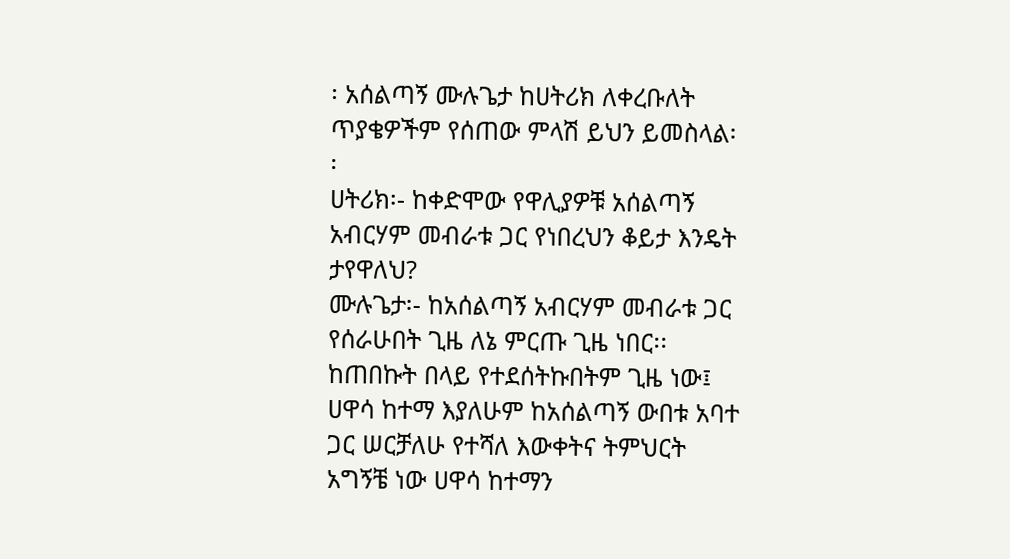፡ አሰልጣኝ ሙሉጌታ ከሀትሪክ ለቀረቡለት ጥያቄዎችም የሰጠው ምላሽ ይህን ይመስላል፡፡
ሀትሪክ፡- ከቀድሞው የዋሊያዎቹ አሰልጣኝ አብርሃም መብራቱ ጋር የነበረህን ቆይታ እንዴት ታየዋለህ?
ሙሉጌታ፡- ከአሰልጣኝ አብርሃም መብራቱ ጋር የሰራሁበት ጊዜ ለኔ ምርጡ ጊዜ ነበር፡፡ ከጠበኩት በላይ የተደሰትኩበትም ጊዜ ነው፤ ሀዋሳ ከተማ እያለሁም ከአሰልጣኝ ውበቱ አባተ ጋር ሠርቻለሁ የተሻለ እውቀትና ትምህርት አግኝቼ ነው ሀዋሳ ከተማን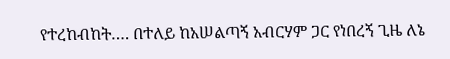የተረከብከት…. በተለይ ከአሠልጣኝ አብርሃም ጋር የነበረኝ ጊዜ ለኔ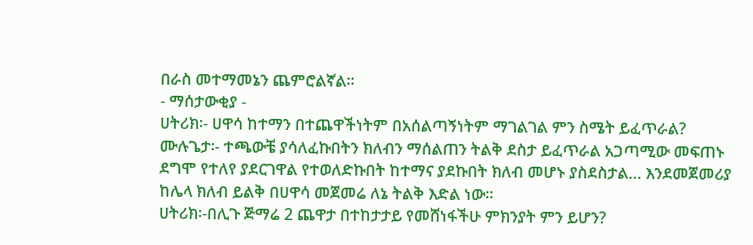በራስ መተማመኔን ጨምሮልኛል፡፡
- ማሰታውቂያ -
ሀትሪክ፡- ሀዋሳ ከተማን በተጨዋችነትም በአሰልጣኝነትም ማገልገል ምን ስሜት ይፈጥራል?
ሙሉጌታ፡- ተጫውቼ ያሳለፈኩበትን ክለብን ማሰልጠን ትልቅ ደስታ ይፈጥራል አጋጣሚው መፍጠኑ ደግሞ የተለየ ያደርገዋል የተወለድኩበት ከተማና ያደኩበት ክለብ መሆኑ ያስደስታል… እንደመጀመሪያ ከሌላ ክለብ ይልቅ በሀዋሳ መጀመሬ ለኔ ትልቅ እድል ነው፡፡
ሀትሪክ፡-በሊጉ ጅማሬ 2 ጨዋታ በተከታታይ የመሸነፋችሁ ምክንያት ምን ይሆን?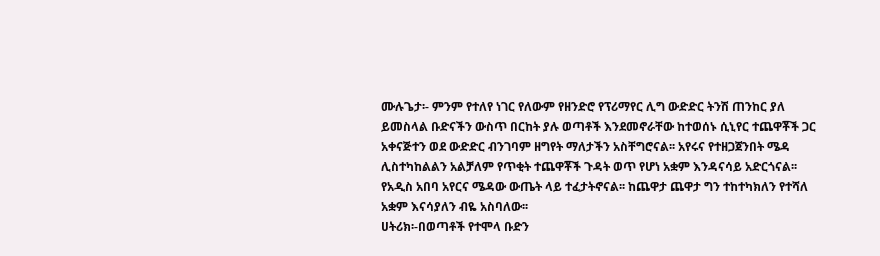ሙሉጌታ፡- ምንም የተለየ ነገር የለውም የዘንድሮ የፕሪማየር ሊግ ውድድር ትንሽ ጠንከር ያለ ይመስላል ቡድናችን ውስጥ በርከት ያሉ ወጣቶች እንደመኖራቸው ከተወሰኑ ሲኒየር ተጨዋቾች ጋር አቀናጅተን ወደ ውድድር ብንገባም ዘግየት ማለታችን አስቸግሮናል፡፡ አየሩና የተዘጋጀንበት ሜዳ ሊስተካከልልን አልቻለም የጥቂት ተጨዋቾች ጉዳት ወጥ የሆነ አቋም እንዳናሳይ አድርጎናል፡፡ የአዲስ አበባ አየርና ሜዳው ውጤት ላይ ተፈታትኖናል፡፡ ከጨዋታ ጨዋታ ግን ተከተካክለን የተሻለ አቋም እናሳያለን ብዬ አስባለው፡፡
ሀትሪክ፡-በወጣቶች የተሞላ ቡድን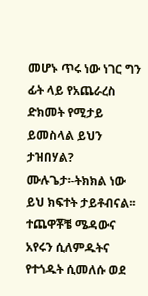መሆኑ ጥሩ ነው ነገር ግን ፊት ላይ የአጨራረስ ድክመት የሚታይ ይመስላል ይህን ታዝበሃል?
ሙሉጌታ፡-ትክክል ነው ይህ ክፍተት ታይቶብናል፡፡ ተጨዋቾቼ ሜዳውና አየሩን ሲለምዱትና የተጎዱት ሲመለሱ ወደ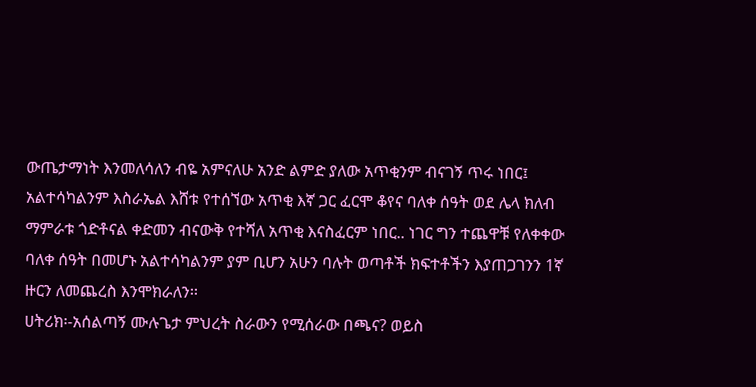ውጤታማነት እንመለሳለን ብዬ አምናለሁ አንድ ልምድ ያለው አጥቂንም ብናገኝ ጥሩ ነበር፤ አልተሳካልንም እስራኤል እሸቱ የተሰኘው አጥቂ እኛ ጋር ፈርሞ ቆየና ባለቀ ሰዓት ወደ ሌላ ክለብ ማምራቱ ጎድቶናል ቀድመን ብናውቅ የተሻለ አጥቂ እናስፈርም ነበር.. ነገር ግን ተጨዋቹ የለቀቀው ባለቀ ሰዓት በመሆኑ አልተሳካልንም ያም ቢሆን አሁን ባሉት ወጣቶች ክፍተቶችን እያጠጋገንን 1ኛ ዙርን ለመጨረስ እንሞክራለን፡፡
ሀትሪክ፡-አሰልጣኝ ሙሉጌታ ምህረት ስራውን የሚሰራው በጫና? ወይስ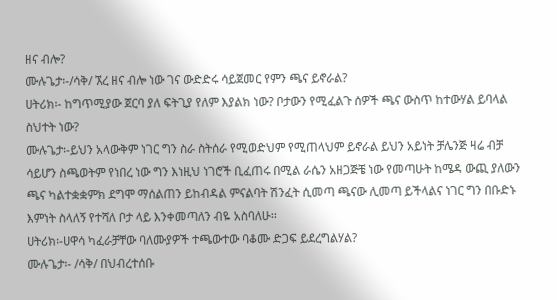ዘና ብሎ?
ሙሉጌታ፡-/ሳቅ/ ኧረ ዘና ብሎ ነው ገና ውድድሩ ሳይጀመር የምን ጫና ይኖራል?
ሀትሪክ፡- ከግጥሚያው ጀርባ ያለ ፍትጊያ የለም እያልክ ነው? ቦታውን የሚፈልጉ ሰዎች ጫና ውስጥ ከተውሃል ይባላል ስህተት ነው?
ሙሉጌታ፡-ይህን አላውቅም ነገር ግን ስራ ስትሰራ የሚወድህም የሚጠላህም ይኖራል ይህን አይነት ቻሌንጅ ዛሬ ብቻ ሳይሆን ስጫወትም የነበረ ነው ግን እነዚህ ነገሮች ቢፈጠሩ በሚል ራሴን አዘጋጅቼ ነው የመጣሁት ከሜዳ ውጪ ያለውን ጫና ካልተቋቋምክ ደግሞ ማሰልጠን ይከብዳል ምናልባት ሽንፈት ሲመጣ ጫናው ሊመጣ ይችላልና ነገር ግን በቡድኑ እምነት ስላለኝ የተሻለ ቦታ ላይ እንቀመጣለን ብዬ አስባለሁ፡፡
ሀትሪክ፡-ሀዋሳ ካፈራቻቸው ባለሙያዎች ተጫውተው ባቆሙ ድጋፍ ይደረግልሃል?
ሙሉጌታ፡- /ሳቅ/ በህብረተሰቡ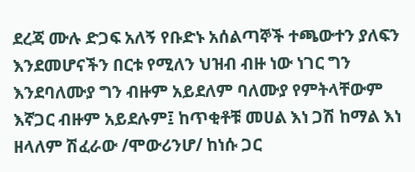ደረጃ ሙሉ ድጋፍ አለኝ የቡድኑ አሰልጣኞች ተጫውተን ያለፍን እንደመሆናችን በርቱ የሚለን ህዝብ ብዙ ነው ነገር ግን እንደባለሙያ ግን ብዙም አይደለም ባለሙያ የምትላቸውም እኛጋር ብዙም አይደሉም፤ ከጥቂቶቹ መሀል እነ ጋሽ ከማል እነ ዘላለም ሽፈራው /ሞውሪንሆ/ ከነሱ ጋር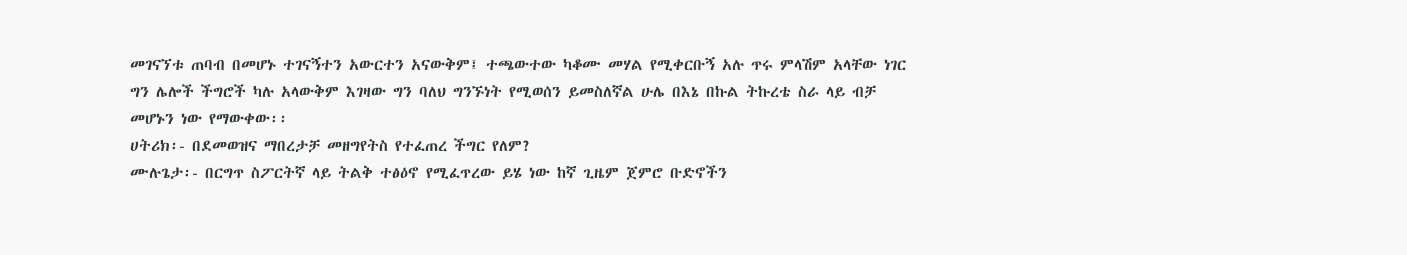መገናኘቱ ጠባብ በመሆኑ ተገናኝተን አውርተን አናውቅም፤ ተጫውተው ካቆሙ መሃል የሚቀርቡኝ አሉ ጥሩ ምላሽም አላቸው ነገር ግን ሌሎች ችግሮች ካሉ አላውቅም እገዛው ግን ባለህ ግንኙነት የሚወሰን ይመስለኛል ሁሌ በእኔ በኩል ትኩረቴ ስራ ላይ ብቻ መሆኑን ነው የማውቀው፡፡
ሀትሪክ፡- በደመወዝና ማበረታቻ መዘግየትስ የተፈጠረ ችግር የለም?
ሙሉጌታ፡- በርግጥ ስፖርትኛ ላይ ትልቅ ተፅዕኖ የሚፈጥረው ይሄ ነው ከኛ ጊዜም ጀምሮ ቡድኖችን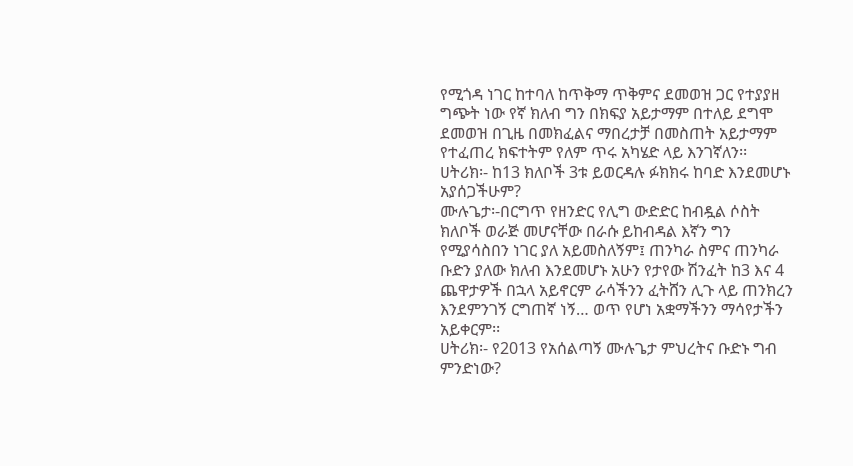የሚጎዳ ነገር ከተባለ ከጥቅማ ጥቅምና ደመወዝ ጋር የተያያዘ ግጭት ነው የኛ ክለብ ግን በክፍያ አይታማም በተለይ ደግሞ ደመወዝ በጊዜ በመክፈልና ማበረታቻ በመስጠት አይታማም የተፈጠረ ክፍተትም የለም ጥሩ አካሄድ ላይ እንገኛለን፡፡
ሀትሪክ፡- ከ13 ክለቦች 3ቱ ይወርዳሉ ፉክክሩ ከባድ እንደመሆኑ አያሰጋችሁም?
ሙሉጌታ፡-በርግጥ የዘንድር የሊግ ውድድር ከብዷል ሶስት ክለቦች ወራጅ መሆናቸው በራሱ ይከብዳል እኛን ግን የሚያሳስበን ነገር ያለ አይመስለኝም፤ ጠንካራ ስምና ጠንካራ ቡድን ያለው ክለብ እንደመሆኑ አሁን የታየው ሽንፈት ከ3 እና 4 ጨዋታዎች በኋላ አይኖርም ራሳችንን ፈትሸን ሊጉ ላይ ጠንክረን እንደምንገኝ ርግጠኛ ነኝ… ወጥ የሆነ አቋማችንን ማሳየታችን አይቀርም፡፡
ሀትሪክ፡- የ2013 የአሰልጣኝ ሙሉጌታ ምህረትና ቡድኑ ግብ ምንድነው?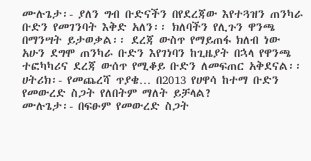ሙሉጌታ፡- ያለን ግብ ቡድናችን በየደረጃው እየተጓዝን ጠንካራ ቡድን የመገንባት እቅድ አለን፡፡ ክለባችን የሊጉን ዋንጫ በማንሣት ይታወቃል፡፡ ደረጃ ውስጥ የማይጠፋ ክለብ ነው አሁን ደግሞ ጠንካራ ቡድን እየገነባን ከጊዜያት በኋላ የዋንጫ ተፎካካሪና ደረጃ ውሰጥ የሚቆይ ቡድን ለመፍጠር አቅደናል፡፡
ሀትሪክ፡- የመጨረሻ ጥያቄ… በ2013 የሀዋሳ ከተማ ቡድን የመውረድ ስጋት የለበትም ማለት ይቻላል?
ሙሉጌታ፡- በፍፁም የመውረድ ስጋት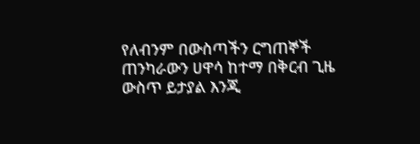የለብንም በውስጣችን ርግጠኞች ጠንካራውን ሀዋሳ ከተማ በቅርብ ጊዜ ውስጥ ይታያል እንጂ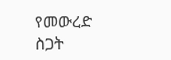የመውረድ ስጋት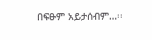በፍፁም አይታሰብም…፡፡